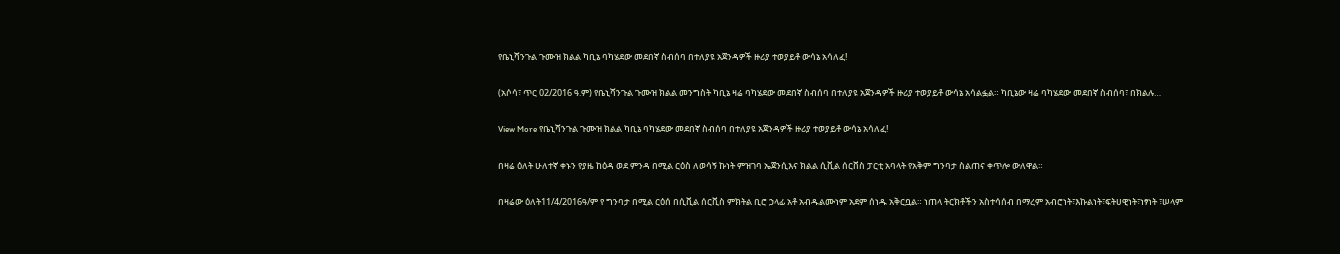የቤኒሻንጉል ጉሙዝ ክልል ካቢኔ ባካሄደው መደበኛ ስብሰባ በተለያዩ አጀንዳዎች ዙሪያ ተወያይቶ ውሳኔ አሳለፈ!

(አሶሳ፣ ጥር 02/2016 ዓ.ም) የቤኒሻንጉል ጉሙዝ ክልል መንግስት ካቢኔ ዛሬ ባካሄደው መደበኛ ስብሰባ በተለያዩ አጀንዳዎች ዙሪያ ተወያይቶ ውሳኔ አሳልፏል። ካቢኔው ዛሬ ባካሄደው መደበኛ ስብሰባ፣ በክልሉ…

View More የቤኒሻንጉል ጉሙዝ ክልል ካቢኔ ባካሄደው መደበኛ ስብሰባ በተለያዩ አጀንዳዎች ዙሪያ ተወያይቶ ውሳኔ አሳለፈ!

በዛሬ ዕለት ሁለተኛ ቀኑን የያዜ ከዕዳ ወደ ምንዳ በሚል ርዕስ ለወሳኝ ኩነት ምዝገባ ኤጀንሲእና ክልል ሲቪል ሰርቨስ ፓርቲ አባላት የአቅም ግንባታ ስልጠና ቀጥሎ ውለዋል።

በዛሬው ዕለት11/4/2016ዓ/ም የ ግንባታ በሚል ርዕሰ በሲቪል ሰርቪስ ምክትል ቢሮ ኃላፊ አቶ አብዱልሙነም አደም ሰነዱ አቅርቧል። ነጠላ ትርክቶችን አስተሳሰብ በማረም አብሮነት፣እኩልነት፣ፍትሀዊነት፣ነፃነት ፣ሠላም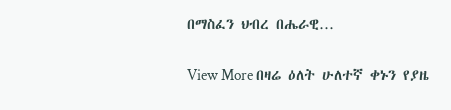በማስፈን ህብረ በሔራዊ…

View More በዛሬ ዕለት ሁለተኛ ቀኑን የያዜ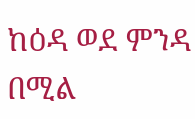ከዕዳ ወደ ምንዳ በሚል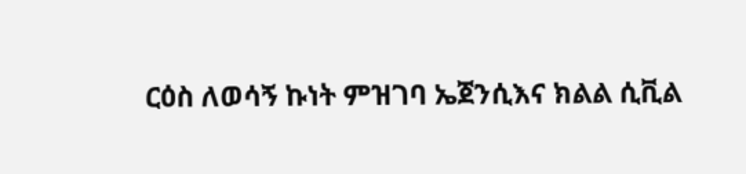ርዕስ ለወሳኝ ኩነት ምዝገባ ኤጀንሲእና ክልል ሲቪል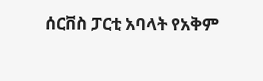ሰርቨስ ፓርቲ አባላት የአቅም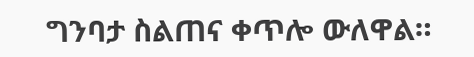ግንባታ ስልጠና ቀጥሎ ውለዋል።